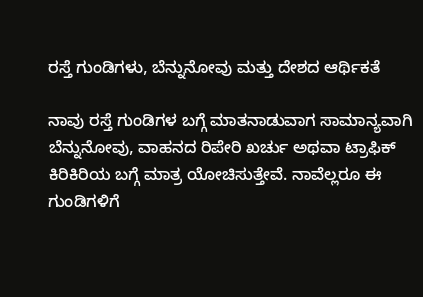ರಸ್ತೆ ಗುಂಡಿಗಳು, ಬೆನ್ನುನೋವು ಮತ್ತು ದೇಶದ ಆರ್ಥಿಕತೆ

ನಾವು ರಸ್ತೆ ಗುಂಡಿಗಳ ಬಗ್ಗೆ ಮಾತನಾಡುವಾಗ ಸಾಮಾನ್ಯವಾಗಿ ಬೆನ್ನುನೋವು, ವಾಹನದ ರಿಪೇರಿ ಖರ್ಚು ಅಥವಾ ಟ್ರಾಫಿಕ್ ಕಿರಿಕಿರಿಯ ಬಗ್ಗೆ ಮಾತ್ರ ಯೋಚಿಸುತ್ತೇವೆ. ನಾವೆಲ್ಲರೂ ಈ ಗುಂಡಿಗಳಿಗೆ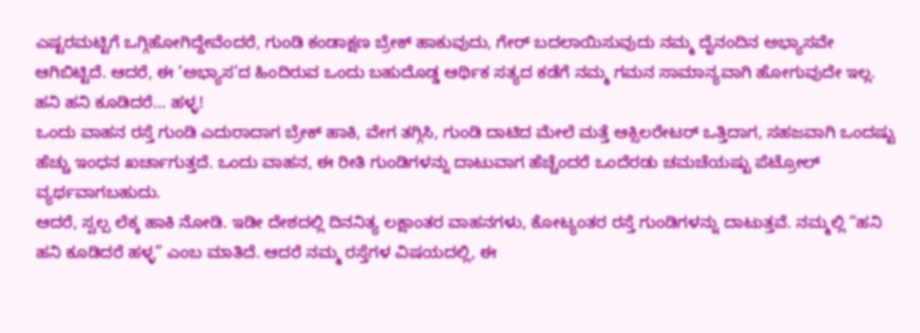ಎಷ್ಟರಮಟ್ಟಿಗೆ ಒಗ್ಗಿಹೋಗಿದ್ದೇವೆಂದರೆ, ಗುಂಡಿ ಕಂಡಾಕ್ಷಣ ಬ್ರೇಕ್ ಹಾಕುವುದು, ಗೇರ್ ಬದಲಾಯಿಸುವುದು ನಮ್ಮ ದೈನಂದಿನ ಅಭ್ಯಾಸವೇ ಆಗಿಬಿಟ್ಟಿದೆ. ಆದರೆ, ಈ ‘ಅಭ್ಯಾಸ’ದ ಹಿಂದಿರುವ ಒಂದು ಬಹುದೊಡ್ಡ ಆರ್ಥಿಕ ಸತ್ಯದ ಕಡೆಗೆ ನಮ್ಮ ಗಮನ ಸಾಮಾನ್ಯವಾಗಿ ಹೋಗುವುದೇ ಇಲ್ಲ.
ಹನಿ ಹನಿ ಕೂಡಿದರೆ… ಹಳ್ಳ!
ಒಂದು ವಾಹನ ರಸ್ತೆ ಗುಂಡಿ ಎದುರಾದಾಗ ಬ್ರೇಕ್ ಹಾಕಿ, ವೇಗ ತಗ್ಗಿಸಿ, ಗುಂಡಿ ದಾಟಿದ ಮೇಲೆ ಮತ್ತೆ ಆಕ್ಸಿಲರೇಟರ್ ಒತ್ತಿದಾಗ, ಸಹಜವಾಗಿ ಒಂದಷ್ಟು ಹೆಚ್ಚು ಇಂಧನ ಖರ್ಚಾಗುತ್ತದೆ. ಒಂದು ವಾಹನ, ಈ ರೀತಿ ಗುಂಡಿಗಳನ್ನು ದಾಟುವಾಗ ಹೆಚ್ಚೆಂದರೆ ಒಂದೆರಡು ಚಮಚೆಯಷ್ಟು ಪೆಟ್ರೋಲ್ ವ್ಯರ್ಥವಾಗಬಹುದು.
ಆದರೆ, ಸ್ವಲ್ಪ ಲೆಕ್ಕ ಹಾಕಿ ನೋಡಿ. ಇಡೀ ದೇಶದಲ್ಲಿ ದಿನನಿತ್ಯ ಲಕ್ಷಾಂತರ ವಾಹನಗಳು, ಕೋಟ್ಯಂತರ ರಸ್ತೆ ಗುಂಡಿಗಳನ್ನು ದಾಟುತ್ತವೆ. ನಮ್ಮಲ್ಲಿ “ಹನಿ ಹನಿ ಕೂಡಿದರೆ ಹಳ್ಳ” ಎಂಬ ಮಾತಿದೆ. ಆದರೆ ನಮ್ಮ ರಸ್ತೆಗಳ ವಿಷಯದಲ್ಲಿ, ಈ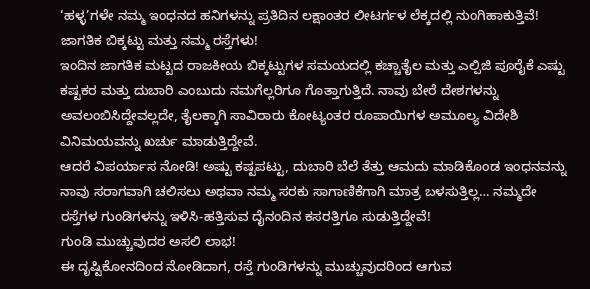‘ಹಳ್ಳ’ಗಳೇ ನಮ್ಮ ಇಂಧನದ ಹನಿಗಳನ್ನು ಪ್ರತಿದಿನ ಲಕ್ಷಾಂತರ ಲೀಟರ್ಗಳ ಲೆಕ್ಕದಲ್ಲಿ ನುಂಗಿಹಾಕುತ್ತಿವೆ!
ಜಾಗತಿಕ ಬಿಕ್ಕಟ್ಟು ಮತ್ತು ನಮ್ಮ ರಸ್ತೆಗಳು!
ಇಂದಿನ ಜಾಗತಿಕ ಮಟ್ಟದ ರಾಜಕೀಯ ಬಿಕ್ಕಟ್ಟುಗಳ ಸಮಯದಲ್ಲಿ ಕಚ್ಚಾತೈಲ ಮತ್ತು ಎಲ್ಪಿಜಿ ಪೂರೈಕೆ ಎಷ್ಟು ಕಷ್ಟಕರ ಮತ್ತು ದುಬಾರಿ ಎಂಬುದು ನಮಗೆಲ್ಲರಿಗೂ ಗೊತ್ತಾಗುತ್ತಿದೆ. ನಾವು ಬೇರೆ ದೇಶಗಳನ್ನು ಅವಲಂಬಿಸಿದ್ದೇವಲ್ಲದೇ, ತೈಲಕ್ಕಾಗಿ ಸಾವಿರಾರು ಕೋಟ್ಯಂತರ ರೂಪಾಯಿಗಳ ಅಮೂಲ್ಯ ವಿದೇಶಿ ವಿನಿಮಯವನ್ನು ಖರ್ಚು ಮಾಡುತ್ತಿದ್ದೇವೆ.
ಆದರೆ ವಿಪರ್ಯಾಸ ನೋಡಿ! ಅಷ್ಟು ಕಷ್ಟಪಟ್ಟು, ದುಬಾರಿ ಬೆಲೆ ತೆತ್ತು ಆಮದು ಮಾಡಿಕೊಂಡ ಇಂಧನವನ್ನು ನಾವು ಸರಾಗವಾಗಿ ಚಲಿಸಲು ಅಥವಾ ನಮ್ಮ ಸರಕು ಸಾಗಾಣಿಕೆಗಾಗಿ ಮಾತ್ರ ಬಳಸುತ್ತಿಲ್ಲ… ನಮ್ಮದೇ ರಸ್ತೆಗಳ ಗುಂಡಿಗಳನ್ನು ಇಳಿಸಿ-ಹತ್ತಿಸುವ ದೈನಂದಿನ ಕಸರತ್ತಿಗೂ ಸುಡುತ್ತಿದ್ದೇವೆ!
ಗುಂಡಿ ಮುಚ್ಚುವುದರ ಅಸಲಿ ಲಾಭ!
ಈ ದೃಷ್ಟಿಕೋನದಿಂದ ನೋಡಿದಾಗ, ರಸ್ತೆ ಗುಂಡಿಗಳನ್ನು ಮುಚ್ಚುವುದರಿಂದ ಆಗುವ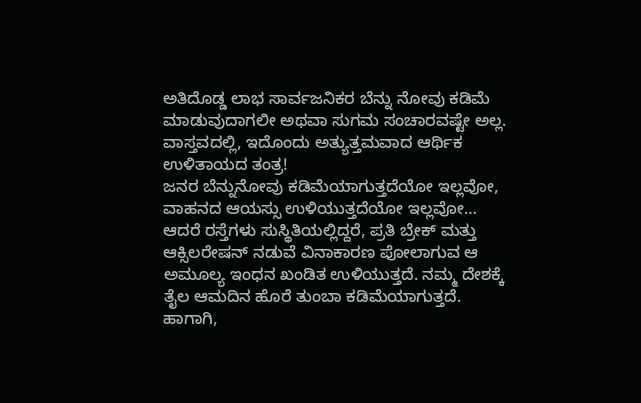ಅತಿದೊಡ್ಡ ಲಾಭ ಸಾರ್ವಜನಿಕರ ಬೆನ್ನು ನೋವು ಕಡಿಮೆ ಮಾಡುವುದಾಗಲೀ ಅಥವಾ ಸುಗಮ ಸಂಚಾರವಷ್ಟೇ ಅಲ್ಲ. ವಾಸ್ತವದಲ್ಲಿ, ಇದೊಂದು ಅತ್ಯುತ್ತಮವಾದ ಆರ್ಥಿಕ ಉಳಿತಾಯದ ತಂತ್ರ!
ಜನರ ಬೆನ್ನುನೋವು ಕಡಿಮೆಯಾಗುತ್ತದೆಯೋ ಇಲ್ಲವೋ, ವಾಹನದ ಆಯಸ್ಸು ಉಳಿಯುತ್ತದೆಯೋ ಇಲ್ಲವೋ… ಆದರೆ ರಸ್ತೆಗಳು ಸುಸ್ಥಿತಿಯಲ್ಲಿದ್ದರೆ, ಪ್ರತಿ ಬ್ರೇಕ್ ಮತ್ತು ಆಕ್ಸಿಲರೇಷನ್ ನಡುವೆ ವಿನಾಕಾರಣ ಪೋಲಾಗುವ ಆ ಅಮೂಲ್ಯ ಇಂಧನ ಖಂಡಿತ ಉಳಿಯುತ್ತದೆ. ನಮ್ಮ ದೇಶಕ್ಕೆ ತೈಲ ಆಮದಿನ ಹೊರೆ ತುಂಬಾ ಕಡಿಮೆಯಾಗುತ್ತದೆ.
ಹಾಗಾಗಿ,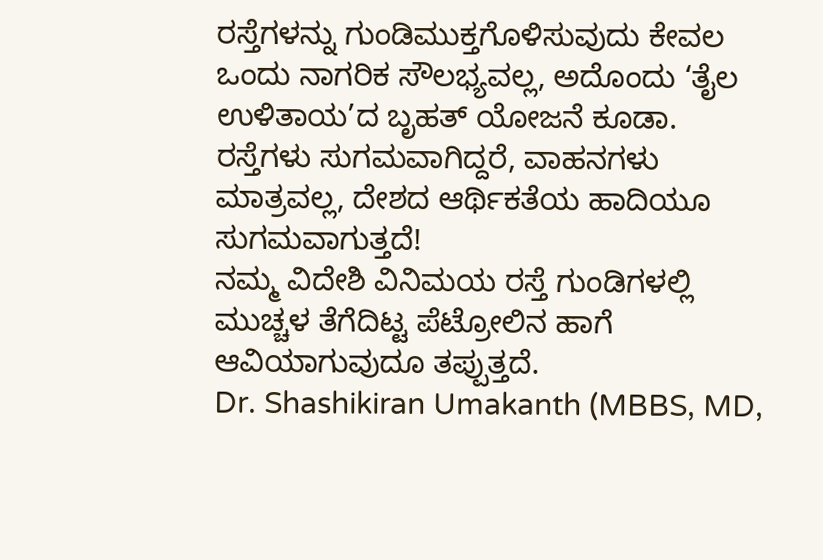ರಸ್ತೆಗಳನ್ನು ಗುಂಡಿಮುಕ್ತಗೊಳಿಸುವುದು ಕೇವಲ ಒಂದು ನಾಗರಿಕ ಸೌಲಭ್ಯವಲ್ಲ, ಅದೊಂದು ‘ತೈಲ ಉಳಿತಾಯ’ದ ಬೃಹತ್ ಯೋಜನೆ ಕೂಡಾ. ರಸ್ತೆಗಳು ಸುಗಮವಾಗಿದ್ದರೆ, ವಾಹನಗಳು ಮಾತ್ರವಲ್ಲ, ದೇಶದ ಆರ್ಥಿಕತೆಯ ಹಾದಿಯೂ ಸುಗಮವಾಗುತ್ತದೆ!
ನಮ್ಮ ವಿದೇಶಿ ವಿನಿಮಯ ರಸ್ತೆ ಗುಂಡಿಗಳಲ್ಲಿ ಮುಚ್ಚಳ ತೆಗೆದಿಟ್ಟ ಪೆಟ್ರೋಲಿನ ಹಾಗೆ ಆವಿಯಾಗುವುದೂ ತಪ್ಪುತ್ತದೆ.
Dr. Shashikiran Umakanth (MBBS, MD,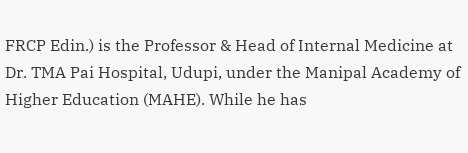FRCP Edin.) is the Professor & Head of Internal Medicine at Dr. TMA Pai Hospital, Udupi, under the Manipal Academy of Higher Education (MAHE). While he has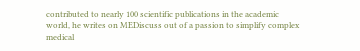contributed to nearly 100 scientific publications in the academic world, he writes on MEDiscuss out of a passion to simplify complex medical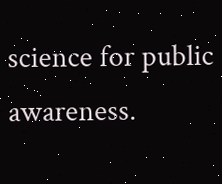science for public awareness.